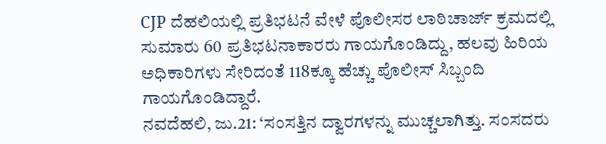CJP ದೆಹಲಿಯಲ್ಲಿ ಪ್ರತಿಭಟನೆ ವೇಳೆ ಪೊಲೀಸರ ಲಾಠಿಚಾರ್ಜ್ ಕ್ರಮದಲ್ಲಿ ಸುಮಾರು 60 ಪ್ರತಿಭಟನಾಕಾರರು ಗಾಯಗೊಂಡಿದ್ದು, ಹಲವು ಹಿರಿಯ ಅಧಿಕಾರಿಗಳು ಸೇರಿದಂತೆ 118ಕ್ಕೂ ಹೆಚ್ಚು ಪೊಲೀಸ್ ಸಿಬ್ಬಂದಿ ಗಾಯಗೊಂಡಿದ್ದಾರೆ.
ನವದೆಹಲಿ, ಜು.21: ‘ಸಂಸತ್ತಿನ ದ್ವಾರಗಳನ್ನು ಮುಚ್ಚಲಾಗಿತ್ತು. ಸಂಸದರು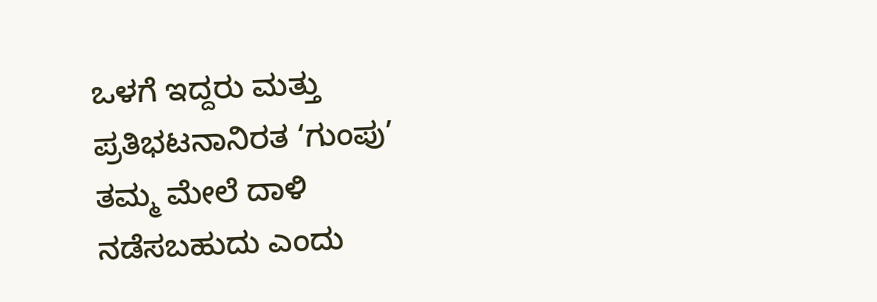ಒಳಗೆ ಇದ್ದರು ಮತ್ತು ಪ್ರತಿಭಟನಾನಿರತ ‘ಗುಂಪು’ ತಮ್ಮ ಮೇಲೆ ದಾಳಿ ನಡೆಸಬಹುದು ಎಂದು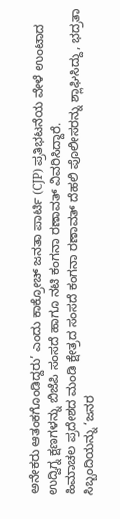ಅನೇಕರು ಆತಂಕಗೊಂಡಿದ್ದರು’ ಎಂದು ಕಾಕ್ರೋಚ್ ಜನತಾ ಪಾರ್ಟಿ (CJP) ಪ್ರತಿಭಟನೆಯ ವೇಳೆ ಉಂಟಾದ ಉದ್ವಿಗ್ನ ಕ್ಷಣಗಳನ್ನು ಬಿಜೆಪಿ ಸಂಸದೆ ಹಾಗೂ ನಟಿ ಕಂಗನಾ ರಣಾವತ್ ವಿವರಿಸಿದ್ದಾರೆ.
ಹಿಮಾಚಲ ಪ್ರದೇಶದ ಮಂಡಿ ಕ್ಷೇತ್ರದ ಸಂಸದೆ ಕಂಗನಾ ರಣಾವತ್ ದೆಹಲಿ ಪೊಲೀಸರನ್ನು ಶ್ಲಾಘಿಸಿದ್ದು, ಭದ್ರತಾ ಸಿಬ್ಬಂದಿಯನ್ನು ‘ಜನರ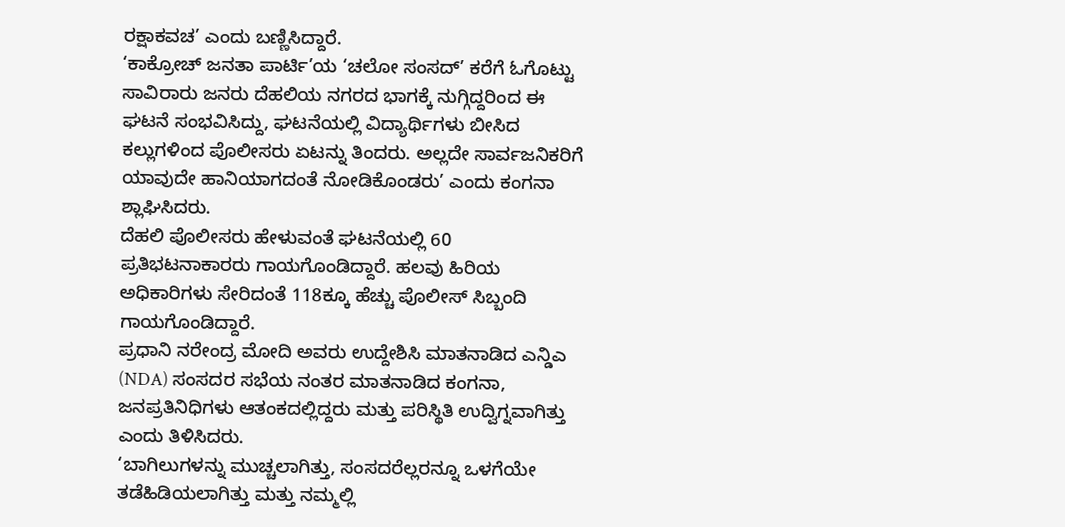ರಕ್ಷಾಕವಚ’ ಎಂದು ಬಣ್ಣಿಸಿದ್ದಾರೆ.
‘ಕಾಕ್ರೋಚ್ ಜನತಾ ಪಾರ್ಟಿ’ಯ ‘ಚಲೋ ಸಂಸದ್’ ಕರೆಗೆ ಓಗೊಟ್ಟು ಸಾವಿರಾರು ಜನರು ದೆಹಲಿಯ ನಗರದ ಭಾಗಕ್ಕೆ ನುಗ್ಗಿದ್ದರಿಂದ ಈ ಘಟನೆ ಸಂಭವಿಸಿದ್ದು, ಘಟನೆಯಲ್ಲಿ ವಿದ್ಯಾರ್ಥಿಗಳು ಬೀಸಿದ ಕಲ್ಲುಗಳಿಂದ ಪೊಲೀಸರು ಏಟನ್ನು ತಿಂದರು. ಅಲ್ಲದೇ ಸಾರ್ವಜನಿಕರಿಗೆ ಯಾವುದೇ ಹಾನಿಯಾಗದಂತೆ ನೋಡಿಕೊಂಡರು’ ಎಂದು ಕಂಗನಾ ಶ್ಲಾಘಿಸಿದರು.
ದೆಹಲಿ ಪೊಲೀಸರು ಹೇಳುವಂತೆ ಘಟನೆಯಲ್ಲಿ 60 ಪ್ರತಿಭಟನಾಕಾರರು ಗಾಯಗೊಂಡಿದ್ದಾರೆ. ಹಲವು ಹಿರಿಯ ಅಧಿಕಾರಿಗಳು ಸೇರಿದಂತೆ 118ಕ್ಕೂ ಹೆಚ್ಚು ಪೊಲೀಸ್ ಸಿಬ್ಬಂದಿ ಗಾಯಗೊಂಡಿದ್ದಾರೆ.
ಪ್ರಧಾನಿ ನರೇಂದ್ರ ಮೋದಿ ಅವರು ಉದ್ದೇಶಿಸಿ ಮಾತನಾಡಿದ ಎನ್ಡಿಎ (NDA) ಸಂಸದರ ಸಭೆಯ ನಂತರ ಮಾತನಾಡಿದ ಕಂಗನಾ, ಜನಪ್ರತಿನಿಧಿಗಳು ಆತಂಕದಲ್ಲಿದ್ದರು ಮತ್ತು ಪರಿಸ್ಥಿತಿ ಉದ್ವಿಗ್ನವಾಗಿತ್ತು ಎಂದು ತಿಳಿಸಿದರು.
‘ಬಾಗಿಲುಗಳನ್ನು ಮುಚ್ಚಲಾಗಿತ್ತು, ಸಂಸದರೆಲ್ಲರನ್ನೂ ಒಳಗೆಯೇ ತಡೆಹಿಡಿಯಲಾಗಿತ್ತು ಮತ್ತು ನಮ್ಮಲ್ಲಿ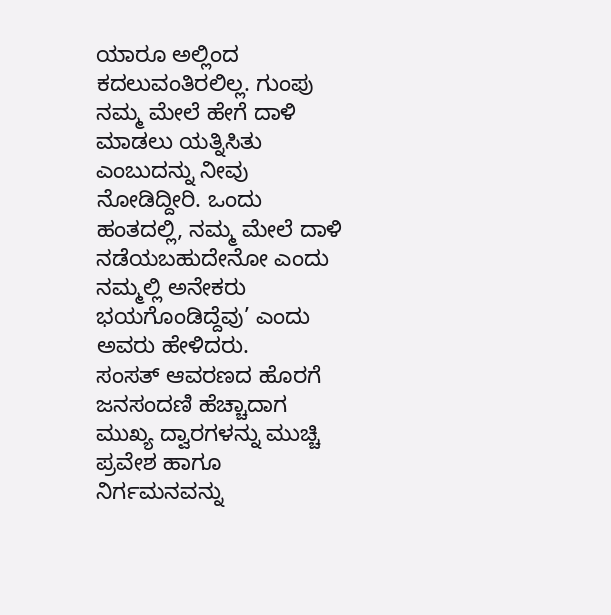ಯಾರೂ ಅಲ್ಲಿಂದ ಕದಲುವಂತಿರಲಿಲ್ಲ. ಗುಂಪು ನಮ್ಮ ಮೇಲೆ ಹೇಗೆ ದಾಳಿ ಮಾಡಲು ಯತ್ನಿಸಿತು ಎಂಬುದನ್ನು ನೀವು ನೋಡಿದ್ದೀರಿ. ಒಂದು ಹಂತದಲ್ಲಿ, ನಮ್ಮ ಮೇಲೆ ದಾಳಿ ನಡೆಯಬಹುದೇನೋ ಎಂದು ನಮ್ಮಲ್ಲಿ ಅನೇಕರು ಭಯಗೊಂಡಿದ್ದೆವು’ ಎಂದು ಅವರು ಹೇಳಿದರು.
ಸಂಸತ್ ಆವರಣದ ಹೊರಗೆ ಜನಸಂದಣಿ ಹೆಚ್ಚಾದಾಗ ಮುಖ್ಯ ದ್ವಾರಗಳನ್ನು ಮುಚ್ಚಿ ಪ್ರವೇಶ ಹಾಗೂ ನಿರ್ಗಮನವನ್ನು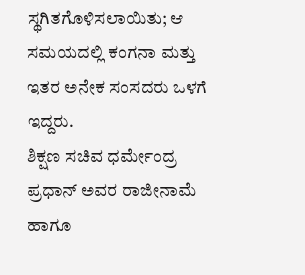ಸ್ಥಗಿತಗೊಳಿಸಲಾಯಿತು; ಆ ಸಮಯದಲ್ಲಿ ಕಂಗನಾ ಮತ್ತು ಇತರ ಅನೇಕ ಸಂಸದರು ಒಳಗೆ ಇದ್ದರು.
ಶಿಕ್ಷಣ ಸಚಿವ ಧರ್ಮೇಂದ್ರ ಪ್ರಧಾನ್ ಅವರ ರಾಜೀನಾಮೆ ಹಾಗೂ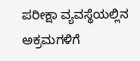ಪರೀಕ್ಷಾ ವ್ಯವಸ್ಥೆಯಲ್ಲಿನ ಅಕ್ರಮಗಳಿಗೆ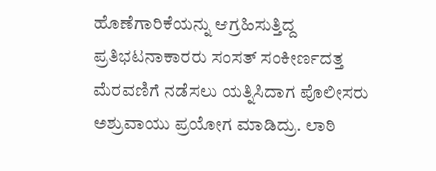ಹೊಣೆಗಾರಿಕೆಯನ್ನು ಆಗ್ರಹಿಸುತ್ತಿದ್ದ ಪ್ರತಿಭಟನಾಕಾರರು ಸಂಸತ್ ಸಂಕೀರ್ಣದತ್ತ ಮೆರವಣಿಗೆ ನಡೆಸಲು ಯತ್ನಿಸಿದಾಗ ಪೊಲೀಸರು ಅಶ್ರುವಾಯು ಪ್ರಯೋಗ ಮಾಡಿದ್ರು. ಲಾಠಿ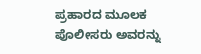ಪ್ರಹಾರದ ಮೂಲಕ ಪೊಲೀಸರು ಅವರನ್ನು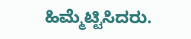ಹಿಮ್ಮೆಟ್ಟಿಸಿದರು.